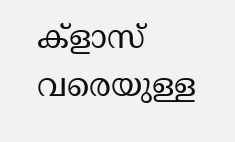ക്ളാസ് വരെയുള്ള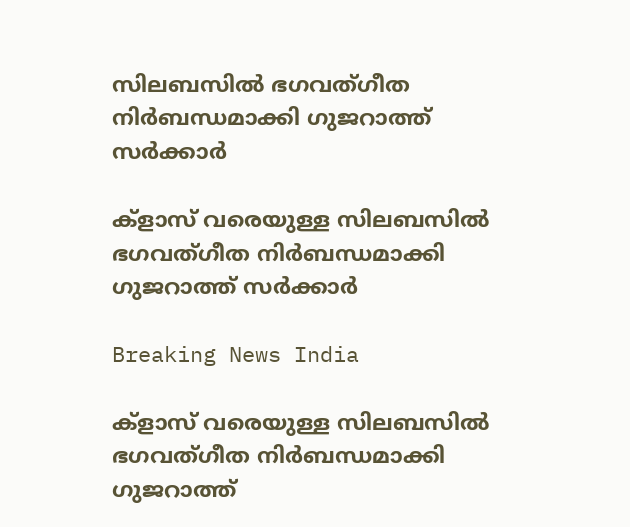സിലബസില്‍ ഭഗവത്ഗീത നിര്‍ബന്ധമാക്കി ഗുജറാത്ത് സര്‍ക്കാര്‍

ക്ളാസ് വരെയുള്ള സിലബസില്‍ ഭഗവത്ഗീത നിര്‍ബന്ധമാക്കി ഗുജറാത്ത് സര്‍ക്കാര്‍

Breaking News India

ക്ളാസ് വരെയുള്ള സിലബസില്‍ ഭഗവത്ഗീത നിര്‍ബന്ധമാക്കി ഗുജറാത്ത്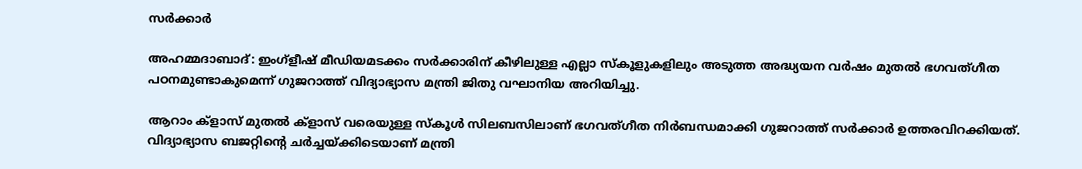സര്‍ക്കാര്‍

അഹമ്മദാബാദ്: ഇംഗ്ളീഷ് മീഡിയമടക്കം സര്‍ക്കാരിന് കീഴിലുള്ള എല്ലാ സ്കൂളുകളിലും അടുത്ത അദ്ധ്യയന വര്‍ഷം മുതല്‍ ഭഗവത്ഗീത പഠനമുണ്ടാകുമെന്ന് ഗുജറാത്ത് വിദ്യാഭ്യാസ മന്ത്രി ജിതു വഘാനിയ അറിയിച്ചു.

ആറാം ക്ളാസ് മുതല്‍ ക്ളാസ് വരെയുള്ള സ്കൂള്‍ സിലബസിലാണ് ഭഗവത്ഗീത നിര്‍ബന്ധമാക്കി ഗുജറാത്ത് സര്‍ക്കാര്‍ ഉത്തരവിറക്കിയത്. വിദ്യാഭ്യാസ ബജറ്റിന്റെ ചര്‍ച്ചയ്ക്കിടെയാണ് മന്ത്രി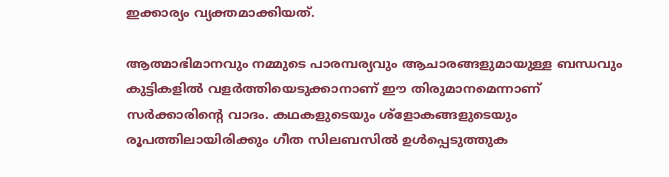ഇക്കാര്യം വ്യക്തമാക്കിയത്.

ആത്മാഭിമാനവും നമ്മുടെ പാരമ്പര്യവും ആചാരങ്ങളുമായുള്ള ബന്ധവും കുട്ടികളില്‍ വളര്‍ത്തിയെടുക്കാനാണ് ഈ തിരുമാനമെന്നാണ് സര്‍ക്കാരിന്റെ വാദം. കഥകളുടെയും ശ്ളോകങ്ങളുടെയും രൂപത്തിലായിരിക്കും ഗീത സിലബസില്‍ ഉള്‍പ്പെടുത്തുക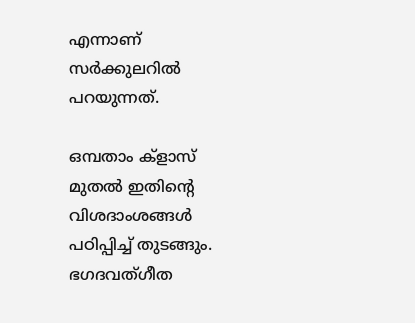എന്നാണ് സര്‍ക്കുലറില്‍ പറയുന്നത്.

ഒമ്പതാം ക്ളാസ് മുതല്‍ ഇതിന്റെ വിശദാംശങ്ങള്‍ പഠിപ്പിച്ച് തുടങ്ങും. ഭഗദവത്ഗീത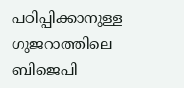പഠിപ്പിക്കാനുള്ള ഗുജറാത്തിലെ ബിജെപി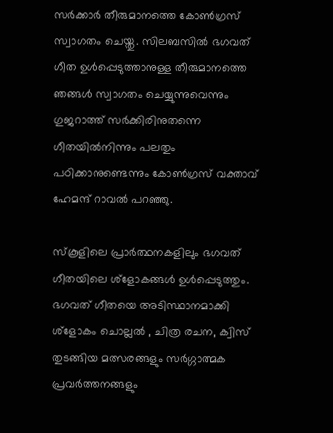സര്‍ക്കാര്‍ തീരുമാനത്തെ കോണ്‍ഗ്രസ് സ്വാഗതം ചെയ്തു. സിലബസില്‍ ഭഗവത് ഗീത ഉള്‍പ്പെടുത്താനുള്ള തീരുമാനത്തെ ഞങ്ങള്‍ സ്വാഗതം ചെയ്യുന്നുവെന്നും ഗുജറാത്ത് സര്‍ക്കിരിനുതന്നെ ഗീതയില്‍നിന്നും പലതും പഠിക്കാനുണ്ടെന്നും കോണ്‍ഗ്രസ് വക്താവ് ഹേമന്ദ് റാവല്‍ പറഞ്ഞു.

സ്കൂളിലെ പ്രാര്‍ത്ഥനകളിലും ഭഗവത് ഗീതയിലെ ശ്ളോകങ്ങള്‍ ഉള്‍പ്പെടുത്തും. ഭഗവത് ഗീതയെ അടിസ്ഥാനമാക്കി ശ്ളോകം ചൊല്ലല്‍ ‍, ചിത്ര രചന, ക്വിസ് തുടങ്ങിയ മത്സരങ്ങളും സര്‍ഗ്ഗാത്മക പ്രവര്‍ത്തനങ്ങളും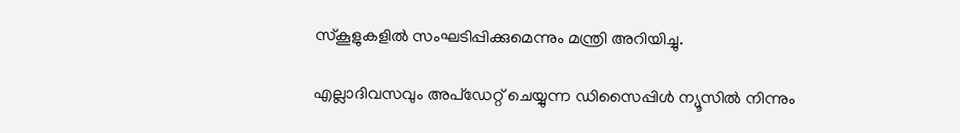സ്കൂളുകളില്‍ സംഘടിപ്പിക്കുമെന്നും മന്ത്രി അറിയിച്ചു.

എല്ലാദിവസവും അപ്ഡേറ്റ് ചെയ്യുന്ന ഡിസൈപ്പിൾ ന്യൂസിൽ നിന്നും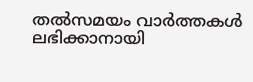തൽസമയം വാർത്തകൾ ലഭിക്കാനായി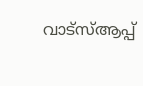വാട്സ്ആപ്പ്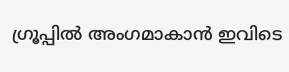ഗ്രൂപ്പിൽ അംഗമാകാൻ ഇവിടെ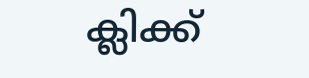ക്ലിക്ക്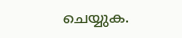ചെയ്യുക.